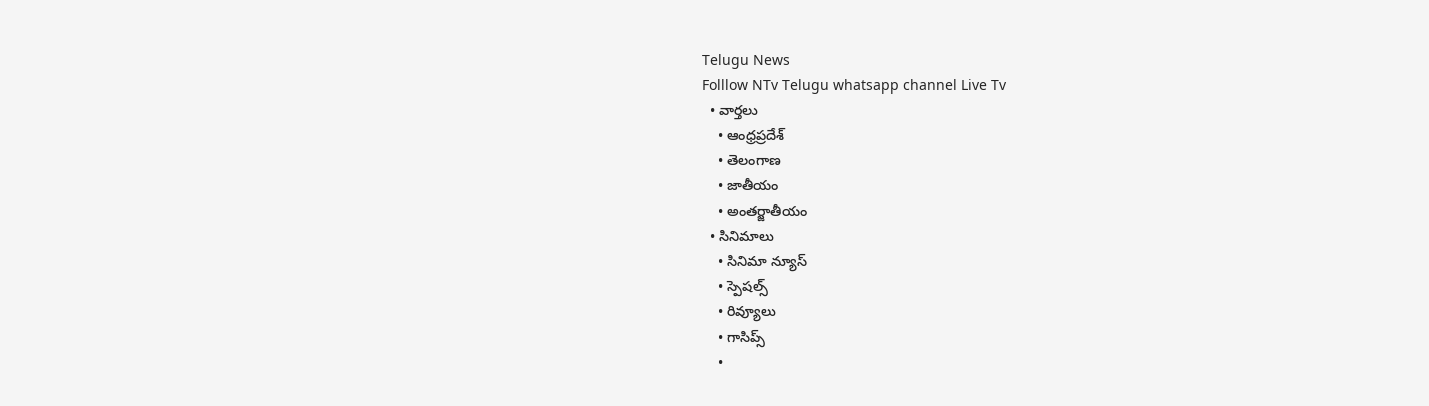Telugu News
Folllow NTv Telugu whatsapp channel Live Tv
  • వార్తలు
    • ఆంధ్రప్రదేశ్
    • తెలంగాణ
    • జాతీయం
    • అంతర్జాతీయం
  • సినిమాలు
    • సినిమా న్యూస్
    • స్పెషల్స్
    • రివ్యూలు
    • గాసిప్స్
    •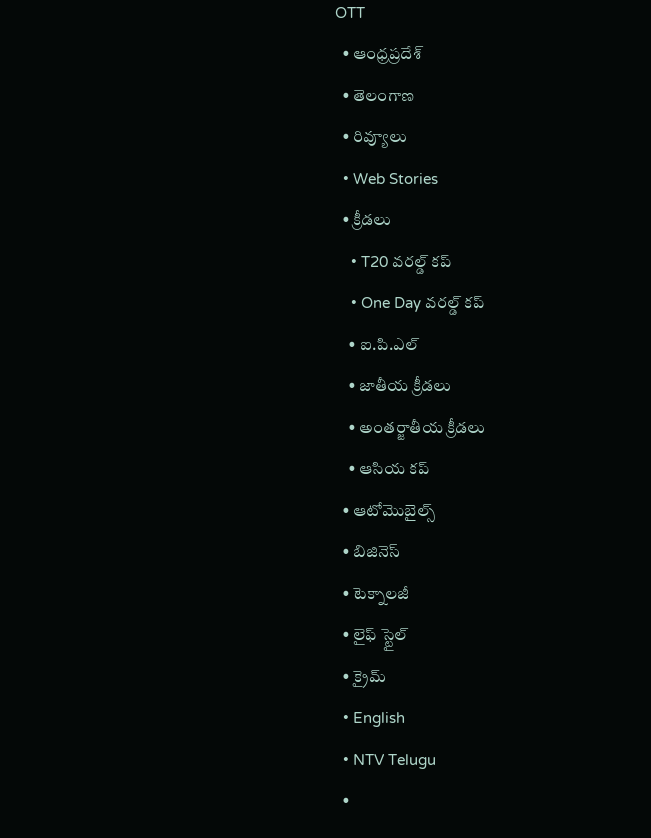OTT
  • ఆంధ్రప్రదేశ్
  • తెలంగాణ
  • రివ్యూలు
  • Web Stories
  • క్రీడలు
    • T20 వరల్డ్ కప్
    • One Day వరల్డ్ కప్
    • ఐ.పి.ఎల్
    • జాతీయ క్రీడలు
    • అంతర్జాతీయ క్రీడలు
    • ఆసియ కప్
  • ఆటోమొబైల్స్
  • బిజినెస్‌
  • టెక్నాలజీ
  • లైఫ్ స్టైల్
  • క్రైమ్
  • English
  • NTV Telugu
  •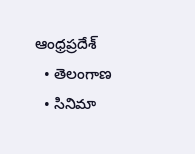ఆంధ్రప్రదేశ్
  • తెలంగాణ
  • సినిమా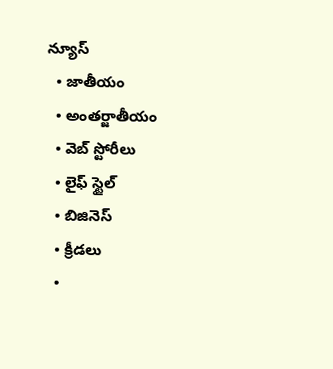న్యూస్
  • జాతీయం
  • అంతర్జాతీయం
  • వెబ్ స్టోరీలు
  • లైఫ్ స్టైల్
  • బిజినెస్‌
  • క్రీడలు
  •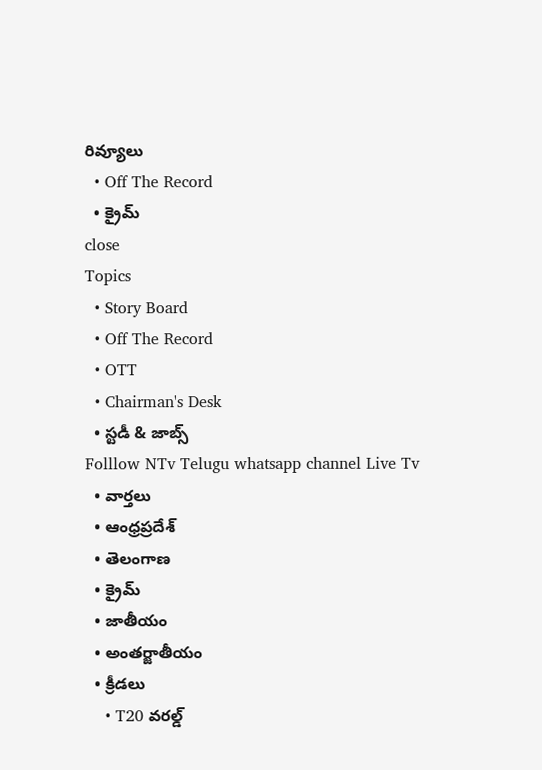రివ్యూలు
  • Off The Record
  • క్రైమ్
close
Topics
  • Story Board
  • Off The Record
  • OTT
  • Chairman's Desk
  • స్టడీ & జాబ్స్
Folllow NTv Telugu whatsapp channel Live Tv
  • వార్తలు
  • ఆంధ్రప్రదేశ్
  • తెలంగాణ
  • క్రైమ్
  • జాతీయం
  • అంతర్జాతీయం
  • క్రీడలు
    • T20 వరల్డ్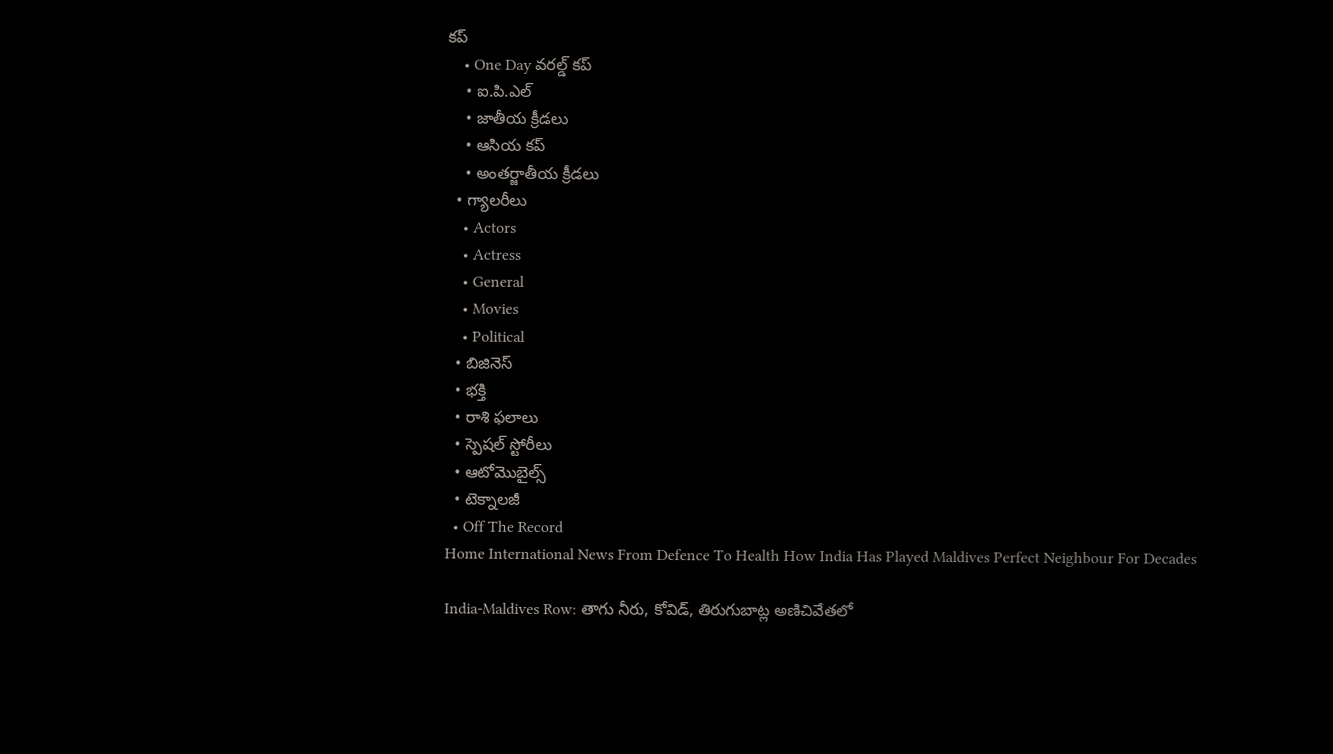కప్
    • One Day వరల్డ్ కప్
    • ఐ.పి.ఎల్
    • జాతీయ క్రీడలు
    • ఆసియ కప్
    • అంతర్జాతీయ క్రీడలు
  • గ్యాలరీలు
    • Actors
    • Actress
    • General
    • Movies
    • Political
  • బిజినెస్‌
  • భక్తి
  • రాశి ఫలాలు
  • స్పెషల్‌ స్టోరీలు
  • ఆటోమొబైల్స్
  • టెక్నాలజీ
  • Off The Record
Home International News From Defence To Health How India Has Played Maldives Perfect Neighbour For Decades

India-Maldives Row: తాగు నీరు, కోవిడ్, తిరుగుబాట్ల అణిచివేతలో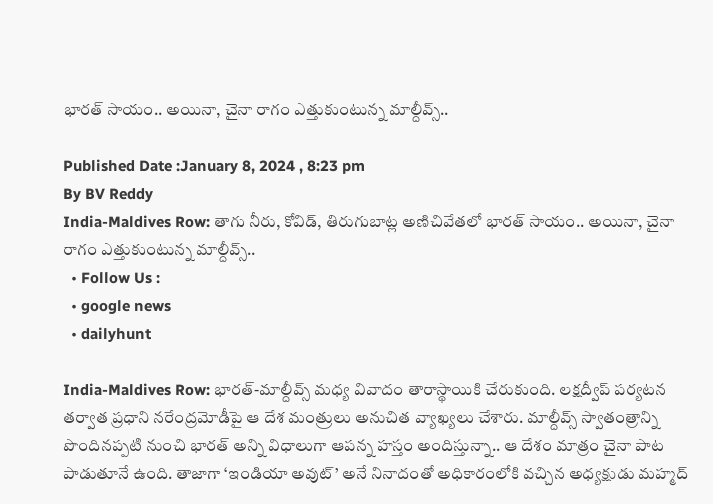భారత్ సాయం.. అయినా, చైనా రాగం ఎత్తుకుంటున్న మాల్దీవ్స్..

Published Date :January 8, 2024 , 8:23 pm
By BV Reddy
India-Maldives Row: తాగు నీరు, కోవిడ్, తిరుగుబాట్ల అణిచివేతలో భారత్ సాయం.. అయినా, చైనా రాగం ఎత్తుకుంటున్న మాల్దీవ్స్..
  • Follow Us :
  • google news
  • dailyhunt

India-Maldives Row: భారత్-మాల్దీవ్స్ మధ్య వివాదం తారాస్థాయికి చేరుకుంది. లక్షద్వీప్‌ పర్యటన తర్వాత ప్రధాని నరేంద్రమోడీపై ఆ దేశ మంత్రులు అనుచిత వ్యాఖ్యలు చేశారు. మాల్దీవ్స్ స్వాతంత్రాన్ని పొందినప్పటి నుంచి భారత్ అన్ని విధాలుగా ఆపన్న హస్తం అందిస్తున్నా.. ఆ దేశం మాత్రం చైనా పాట పాడుతూనే ఉంది. తాజాగా ‘ఇండియా అవుట్’ అనే నినాదంతో అధికారంలోకి వచ్చిన అధ్యక్షుడు మహ్మద్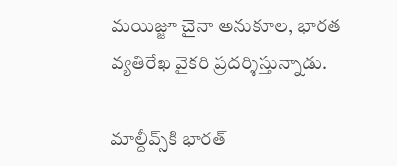మయిజ్జూ చైనా అనుకూల, భారత వ్యతిరేఖ వైకరి ప్రదర్శిస్తున్నాడు.

మాల్దీవ్స్‌కి భారత్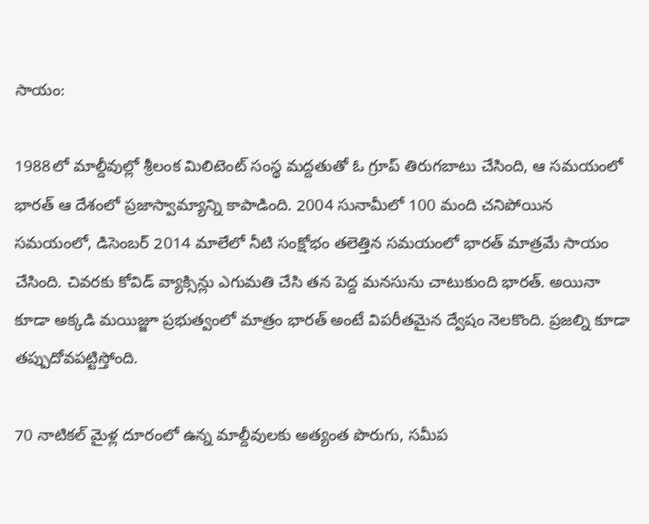సాయం:

1988లో మాల్దీవుల్లో శ్రీలంక మిలిటెంట్ సంస్థ మద్దతుతో ఓ గ్రూప్ తిరుగబాటు చేసింది, ఆ సమయంలో భారత్ ఆ దేశంలో ప్రజాస్వామ్యాన్ని కాపాడింది. 2004 సునామీలో 100 మంది చనిపోయిన సమయంలో, డిసెంబర్ 2014 మాలేలో నీటి సంక్షోభం తలెత్తిన సమయంలో భారత్ మాత్రమే సాయం చేసింది. చివరకు కోవిడ్ వ్యాక్సిన్లు ఎగుమతి చేసి తన పెద్ద మనసును చాటుకుంది భారత్. అయినా కూడా అక్కడి మయిజ్జూ ప్రభుత్వంలో మాత్రం భారత్ అంటే విపరీతమైన ద్వేషం నెలకొంది. ప్రజల్ని కూడా తప్పుదోవపట్టిస్తోంది.

70 నాటికల్ మైళ్ల దూరంలో ఉన్న మాల్దీవులకు అత్యంత పొరుగు, సమీప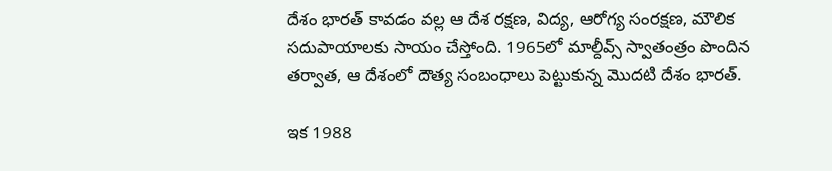దేశం భారత్ కావడం వల్ల ఆ దేశ రక్షణ, విద్య, ఆరోగ్య సంరక్షణ, మౌలిక సదుపాయాలకు సాయం చేస్తోంది. 1965లో మాల్దీవ్స్ స్వాతంత్రం పొందిన తర్వాత, ఆ దేశంలో దౌత్య సంబంధాలు పెట్టుకున్న మొదటి దేశం భారత్.

ఇక 1988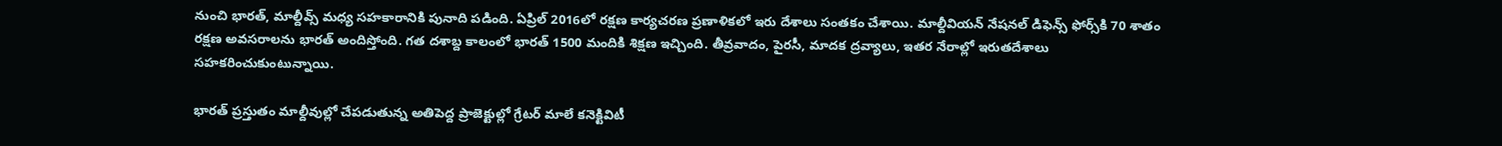నుంచి భారత్, మాల్దీవ్స్ మధ్య సహకారానికి పునాది పడింది. ఏప్రిల్ 2016లో రక్షణ కార్యచరణ ప్రణాళికలో ఇరు దేశాలు సంతకం చేశాయి. మాల్దీవియన్ నేషనల్ డిఫెన్స్ ఫోర్స్‌కి 70 శాతం రక్షణ అవసరాలను భారత్ అందిస్తోంది. గత దశాబ్ద కాలంలో భారత్ 1500 మందికి శిక్షణ ఇచ్చింది. తీవ్రవాదం, పైరసీ, మాదక ద్రవ్యాలు, ఇతర నేరాల్లో ఇరుతదేశాలు సహకరించుకుంటున్నాయి.

భారత్ ప్రస్తుతం మాల్దీవుల్లో చేపడుతున్న అతిపెద్ద ప్రాజెక్టుల్లో గ్రేటర్ మాలే కనెక్టివిటీ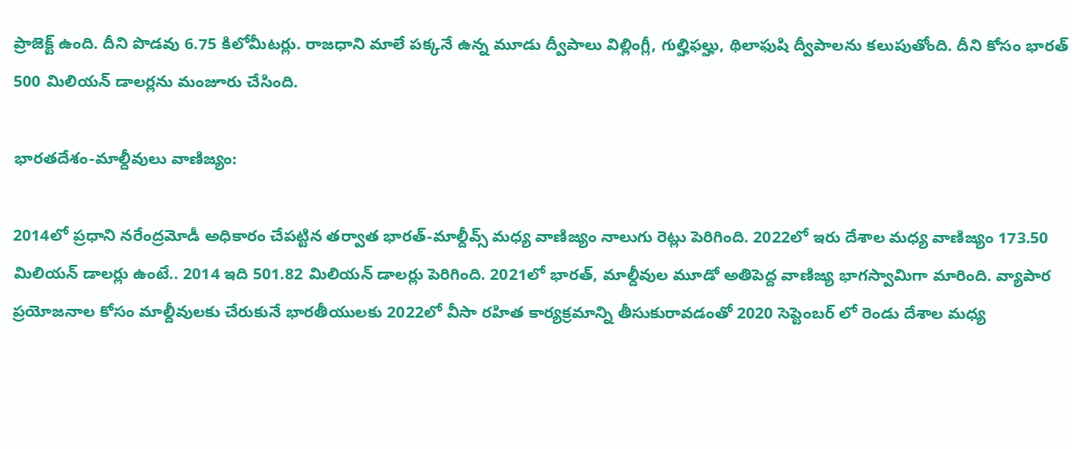ప్రాజెక్ట్ ఉంది. దీని పొడవు 6.75 కిలోమీటర్లు. రాజధాని మాలే పక్కనే ఉన్న మూడు ద్వీపాలు విల్లింగ్లీ, గుల్హిఫల్హు, థిలాఫుషి ద్వీపాలను కలుపుతోంది. దీని కోసం భారత్ 500 మిలియన్ డాలర్లను మంజూరు చేసింది.

భారతదేశం-మాల్దీవులు వాణిజ్యం:

2014లో ప్రధాని నరేంద్రమోడీ అధికారం చేపట్టిన తర్వాత భారత్-మాల్దీవ్స్ మధ్య వాణిజ్యం నాలుగు రెట్లు పెరిగింది. 2022లో ఇరు దేశాల మధ్య వాణిజ్యం 173.50 మిలియన్ డాలర్లు ఉంటే.. 2014 ఇది 501.82 మిలియన్ డాలర్లు పెరిగింది. 2021లో భారత్, మాల్దీవుల మూడో అతిపెద్ద వాణిజ్య భాగస్వామిగా మారింది. వ్యాపార ప్రయోజనాల కోసం మాల్దీవులకు చేరుకునే భారతీయులకు 2022లో వీసా రహిత కార్యక్రమాన్ని తీసుకురావడంతో 2020 సెప్టెంబర్ లో రెండు దేశాల మధ్య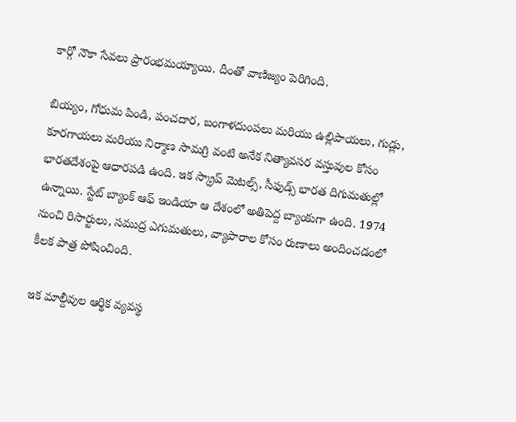కార్గో నౌకా సేవలు ప్రారంభమయ్యాయి. దీంతో వాణిజ్యం పెరిగింది.

బియ్యం, గోధుమ పిండి, పంచదార, బంగాళదుంపలు మరియు ఉల్లిపాయలు, గుడ్లు, కూరగాయలు మరియు నిర్మాణ సామగ్రి వంటి అనేక నిత్యావసర వస్తువుల కోసం భారతదేశంపై ఆధారపడి ఉంది. ఇక స్క్రాప్ మెటల్స్, సీఫుడ్స్ భారత దిగుమతుల్లో ఉన్నాయి. స్టేట్ బ్యాంక్ ఆఫ్ ఇండియా ఆ దేశంలో అతిపెద్ద బ్యాంకుగా ఉంది. 1974 నుంచి రిసార్టులు, సముద్ర ఎగుమతులు, వ్యాపారాల కోసం రుణాలు అందించడంలో కీలక పాత్ర పోషించింది.

ఇక మాల్దీవుల ఆర్థిక వ్యవస్థ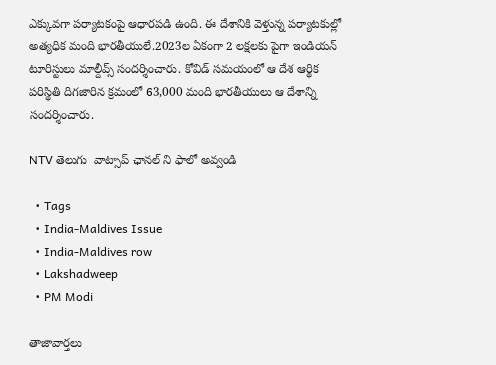ఎక్కువగా పర్యాటకంపై ఆధారపడి ఉంది. ఈ దేశానికి వెళ్తున్న పర్యాటకుల్లో అత్యధిక మంది భారతీయులే.2023ల ఏకంగా 2 లక్షలకు పైగా ఇండియన్ టూరిస్టులు మాల్దీవ్స్ సందర్శించారు. కోవిడ్ సమయంలో ఆ దేశ ఆర్థిక పరిస్థితి దిగజారిన క్రమంలో 63,000 మంది భారతీయులు ఆ దేశాన్ని సందర్శించారు.

NTV తెలుగు  వాట్సాప్ ఛానల్ ని ఫాలో అవ్వండి

  • Tags
  • India-Maldives Issue
  • India-Maldives row
  • Lakshadweep
  • PM Modi

తాజావార్తలు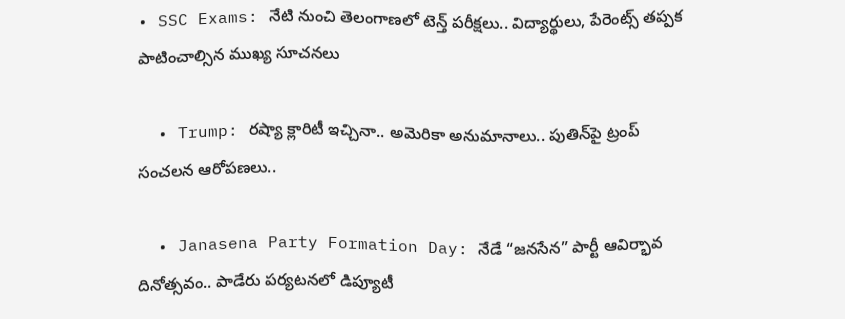• SSC Exams: నేటి నుంచి తెలంగాణలో టెన్త్ పరీక్షలు.. విద్యార్థులు, పేరెంట్స్ తప్పక పాటించాల్సిన ముఖ్య సూచనలు

  • Trump: రష్యా క్లారిటీ ఇచ్చినా.. అమెరికా అనుమానాలు.. పుతిన్‌పై ట్రంప్ సంచలన ఆరోపణలు..

  • Janasena Party Formation Day: నేడే “జనసేన” పార్టీ ఆవిర్భావ దినోత్సవం.. పాడేరు పర్యటనలో డిప్యూటీ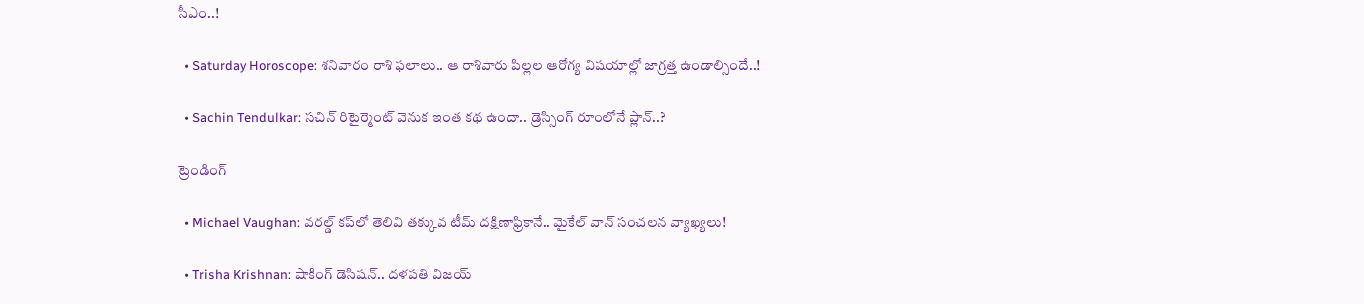సీఎం..!

  • Saturday Horoscope: శనివారం రాశి ఫలాలు.. ఆ రాశివారు పిల్లల ఆరోగ్య విషయాల్లో జాగ్రత్త ఉండాల్సిందే..!

  • Sachin Tendulkar: సచిన్ రిటైర్మెంట్ వెనుక ఇంత కథ ఉందా.. డ్రెస్సింగ్ రూంలోనే ప్లాన్..?

ట్రెండింగ్‌

  • Michael Vaughan: వరల్డ్‌ కప్‌లో తెలివి తక్కువ టీమ్ దక్షిణాఫ్రికానే.. మైకేల్ వాన్ సంచలన వ్యాఖ్యలు!

  • Trisha Krishnan: షాకింగ్ డెసిషన్.. దళపతి విజయ్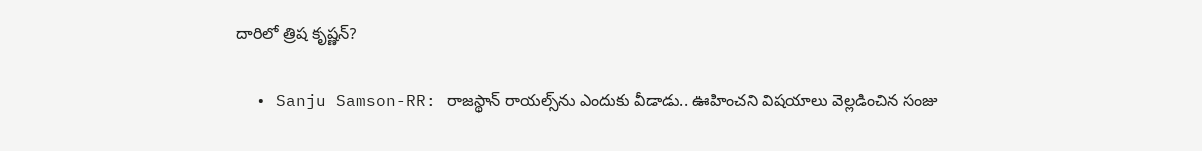దారిలో త్రిష కృష్ణన్?

  • Sanju Samson-RR: రాజస్థాన్ రాయల్స్‌ను ఎందుకు వీడాడు.. ఊహించని విషయాలు వెల్లడించిన సంజు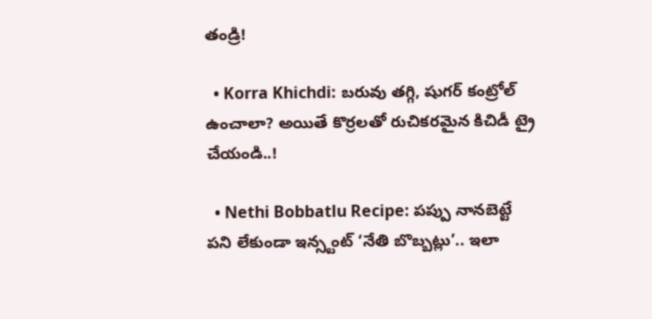తండ్రి!

  • Korra Khichdi: బరువు తగ్గి, షుగర్ కంట్రోల్ ఉంచాలా? అయితే కొర్రలతో రుచికరమైన కిచిడీ ట్రై చేయండి..!

  • Nethi Bobbatlu Recipe: పప్పు నానబెట్టే పని లేకుండా ఇన్స్టంట్ ‘నేతి బొబ్బట్లు’.. ఇలా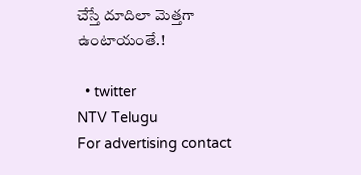చేస్తే దూదిలా మెత్తగా ఉంటాయంతే.!

  • twitter
NTV Telugu
For advertising contact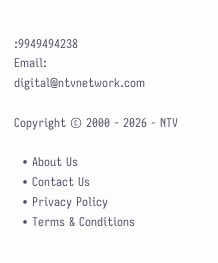:9949494238
Email: digital@ntvnetwork.com

Copyright © 2000 - 2026 - NTV

  • About Us
  • Contact Us
  • Privacy Policy
  • Terms & Conditions